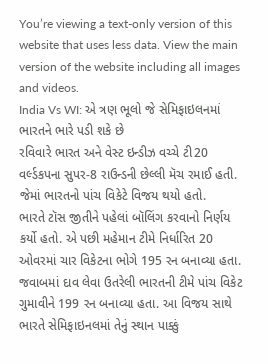You’re viewing a text-only version of this website that uses less data. View the main version of the website including all images and videos.
India Vs WI: એ ત્રણ ભૂલો જે સેમિફાઇલનમાં ભારતને ભારે પડી શકે છે
રવિવારે ભારત અને વેસ્ટ ઇન્ડીઝ વચ્ચે ટી20 વર્લ્ડકપના સુપર-8 રાઉન્ડની છેલ્લી મૅચ રમાઈ હતી. જેમાં ભારતનો પાંચ વિકેટે વિજય થયો હતો.
ભારતે ટૉસ જીતીને પહેલાં બૉલિંગ કરવાનો નિર્ણય કર્યો હતો. એ પછી મહેમાન ટીમે નિર્ધારિત 20 ઓવરમાં ચાર વિકેટના ભોગે 195 રન બનાવ્યા હતા.
જવાબમાં દાવ લેવા ઉતરેલી ભારતની ટીમે પાંચ વિકેટ ગુમાવીને 199 રન બનાવ્યા હતા. આ વિજય સાથે ભારતે સેમિફાઇનલમાં તેનું સ્થાન પાક્કું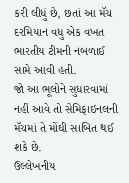કરી લીધું છે, છતાં આ મૅચ દરમિયાન વધુ એક વખત ભારતીય ટીમની નબળાઈ સામે આવી હતી.
જો આ ભૂલોને સુધારવામાં નહીં આવે તો સેમિફાઇનલની મૅચમાં તે મોંઘી સાબિત થઈ શકે છે.
ઉલ્લેખનીય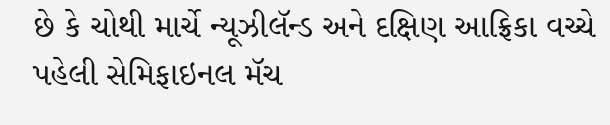છે કે ચોથી માર્ચે ન્યૂઝીલૅન્ડ અને દક્ષિણ આફ્રિકા વચ્ચે પહેલી સેમિફાઇનલ મૅચ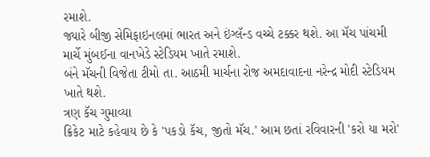રમાશે.
જ્યારે બીજી સેમિફાઇનલમાં ભારત અને ઇંગ્લૅન્ડ વચ્ચે ટક્કર થશે. આ મૅચ પાંચમી માર્ચે મુંબઈના વાનખેડે સ્ટેડિયમ ખાતે રમાશે.
બંને મૅચની વિજેતા ટીમો તા. આઠમી માર્ચના રોજ અમદાવાદના નરેન્દ્ર મોદી સ્ટેડિયમ ખાતે થશે.
ત્રણ કૅચ ગુમાવ્યા
ક્રિકેટ માટે કહેવાય છે કે 'પકડો કૅચ, જીતો મૅચ.' આમ છતાં રવિવારની 'કરો યા મરો'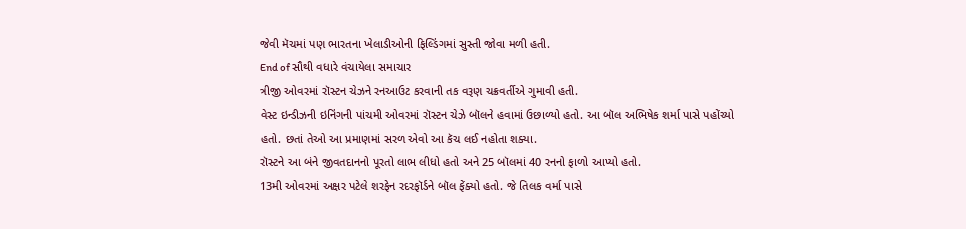જેવી મૅચમાં પણ ભારતના ખેલાડીઓની ફિલ્ડિંગમાં સુસ્તી જોવા મળી હતી.
End of સૌથી વધારે વંચાયેલા સમાચાર
ત્રીજી ઓવરમાં રૉસ્ટન ચેઝને રનઆઉટ કરવાની તક વરૂણ ચક્રવર્તીએ ગુમાવી હતી.
વેસ્ટ ઇન્ડીઝની ઇનિંગની પાંચમી ઓવરમાં રૉસ્ટન ચેઝે બૉલને હવામાં ઉછાળ્યો હતો. આ બૉલ અભિષેક શર્મા પાસે પહોંચ્યો હતો. છતાં તેઓ આ પ્રમાણમાં સરળ એવો આ કૅચ લઈ નહોતા શક્યા.
રૉસ્ટને આ બંને જીવતદાનનો પૂરતો લાભ લીધો હતો અને 25 બૉલમાં 40 રનનો ફાળો આપ્યો હતો.
13મી ઓવરમાં અક્ષર પટેલે શરફેન રદરફૉર્ડને બૉલ ફેંક્યો હતો. જે તિલક વર્મા પાસે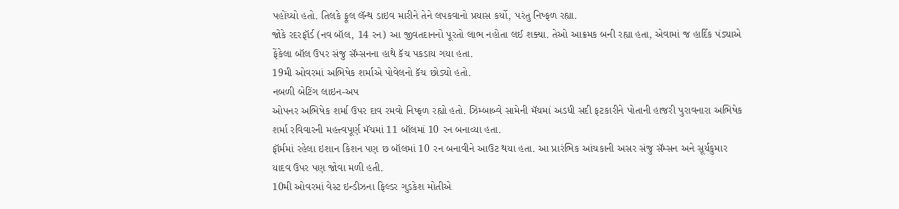પહોંચ્યો હતો. તિલકે ફૂલ લૅન્થ ડાઇવ મારીને તેને લપકવાનો પ્રયાસ કર્યો, પરંતુ નિષ્ફળ રહ્યા.
જોકે રદરફૉર્ડ (નવ બૉલ, 14 રન) આ જીવતદાનનો પૂરતો લાભ નહોતા લઈ શક્યા. તેઓ આક્રમક બની રહ્યા હતા, એવામાં જ હાર્દિક પંડ્યાએ ફેંકેલા બૉલ ઉપર સંજુ સૅમ્સનના હાથે કૅચ પકડાય ગયા હતા.
19મી ઓવરમાં અભિષેક શર્માએ પોવેલનો કૅચ છોડ્યો હતો.
નબળી બેટિંગ લાઇન-અપ
ઓપનર અભિષેક શર્મા ઉપર દાવ રમવો નિષ્ફળ રહ્યો હતો. ઝિમ્બાબ્વે સામેની મૅચમાં અડધી સદી ફટકારીને પોતાની હાજરી પુરાવનારા અભિષેક શર્મા રવિવારની મહત્ત્વપૂર્ણ મૅચમાં 11 બૉલમાં 10 રન બનાવ્યા હતા.
ફૉર્મમાં રહેલા ઇશાન કિશન પણ છ બૉલમાં 10 રન બનાવીને આઉટ થયા હતા. આ પ્રારંભિક આંચકાની અસર સંજુ સૅમ્સન અને સૂર્યકુમાર યાદવ ઉપર પણ જોવા મળી હતી.
10મી ઓવરમાં વેસ્ટ ઇન્ડીઝના ફિલ્ડર ગુડકેશ મોતીએ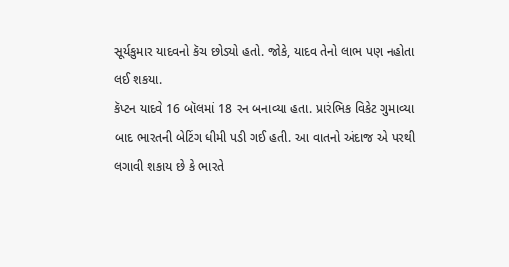સૂર્યકુમાર યાદવનો કૅચ છોડ્યો હતો. જોકે, યાદવ તેનો લાભ પણ નહોતા લઈ શકયા.
કૅપ્ટન યાદવે 16 બૉલમાં 18 રન બનાવ્યા હતા. પ્રારંભિક વિકેટ ગુમાવ્યા બાદ ભારતની બેટિંગ ધીમી પડી ગઈ હતી. આ વાતનો અંદાજ એ પરથી લગાવી શકાય છે કે ભારતે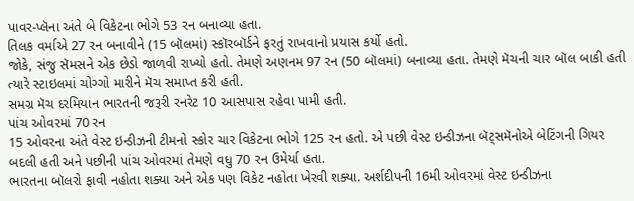પાવર-પ્લૅના અંતે બે વિકેટના ભોગે 53 રન બનાવ્યા હતા.
તિલક વર્માએ 27 રન બનાવીને (15 બૉલમાં) સ્કૉરબૉર્ડને ફરતું રાખવાનો પ્રયાસ કર્યો હતો.
જોકે, સંજુ સૅમસને એક છેડો જાળવી રાખ્યો હતો. તેમણે અણનમ 97 રન (50 બૉલમાં) બનાવ્યા હતા. તેમણે મૅચની ચાર બૉલ બાકી હતી ત્યારે સ્ટાઇલમાં ચોગ્ગો મારીને મૅચ સમાપ્ત કરી હતી.
સમગ્ર મૅચ દરમિયાન ભારતની જરૂરી રનરેટ 10 આસપાસ રહેવા પામી હતી.
પાંચ ઓવરમાં 70 રન
15 ઓવરના અંતે વેસ્ટ ઇન્ડીઝની ટીમનો સ્કોર ચાર વિકેટના ભોગે 125 રન હતો. એ પછી વેસ્ટ ઇન્ડીઝના બૅટ્સમૅનોએ બેટિંગની ગિયર બદલી હતી અને પછીની પાંચ ઓવરમાં તેમણે વધુ 70 રન ઉમેર્યા હતા.
ભારતના બૉલરો ફાવી નહોતા શક્યા અને એક પણ વિકેટ નહોતા ખેરવી શક્યા. અર્શદીપની 16મી ઓવરમાં વેસ્ટ ઇન્ડીઝના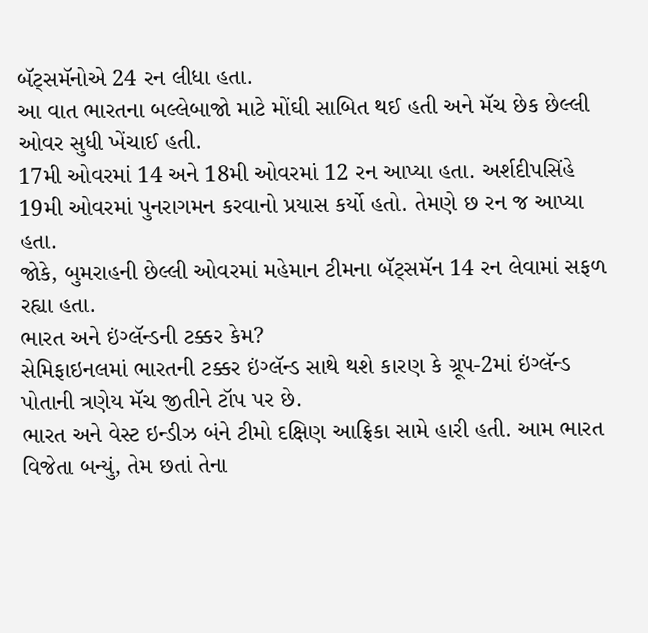બૅટ્સમૅનોએ 24 રન લીધા હતા.
આ વાત ભારતના બલ્લેબાજો માટે મોંઘી સાબિત થઈ હતી અને મૅચ છેક છેલ્લી ઓવર સુધી ખેંચાઈ હતી.
17મી ઓવરમાં 14 અને 18મી ઓવરમાં 12 રન આપ્યા હતા. અર્શદીપસિંહે 19મી ઓવરમાં પુનરાગમન કરવાનો પ્રયાસ કર્યો હતો. તેમણે છ રન જ આપ્યા હતા.
જોકે, બુમરાહની છેલ્લી ઓવરમાં મહેમાન ટીમના બૅટ્સમૅન 14 રન લેવામાં સફળ રહ્યા હતા.
ભારત અને ઇંગ્લૅન્ડની ટક્કર કેમ?
સેમિફાઇનલમાં ભારતની ટક્કર ઇંગ્લૅન્ડ સાથે થશે કારણ કે ગ્રૂપ-2માં ઇંગ્લૅન્ડ પોતાની ત્રણેય મૅચ જીતીને ટૉપ પર છે.
ભારત અને વેસ્ટ ઇન્ડીઝ બંને ટીમો દક્ષિણ આફ્રિકા સામે હારી હતી. આમ ભારત વિજેતા બન્યું, તેમ છતાં તેના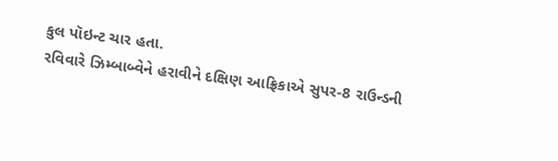કુલ પૉઇન્ટ ચાર હતા.
રવિવારે ઝિમ્બાબ્વેને હરાવીને દક્ષિણ આફ્રિકાએ સુપર-8 રાઉન્ડની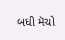બધી મૅચો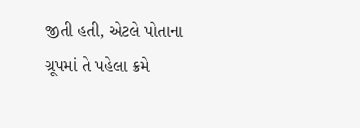જીતી હતી, એટલે પોતાના ગ્રૂપમાં તે પહેલા ક્રમે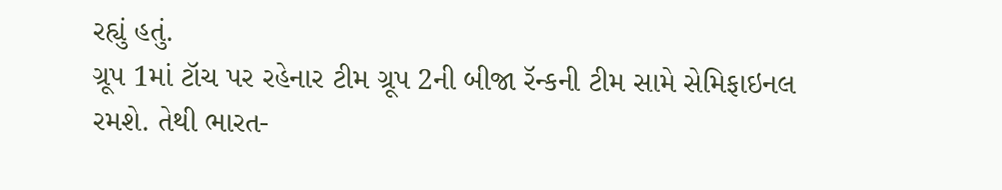રહ્યું હતું.
ગ્રૂપ 1માં ટૉચ પર રહેનાર ટીમ ગ્રૂપ 2ની બીજા રૅન્કની ટીમ સામે સેમિફાઇનલ રમશે. તેથી ભારત-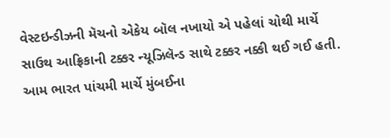વેસ્ટઇન્ડીઝની મૅચનો એકેય બૉલ નખાયો એ પહેલાં ચોથી માર્ચે સાઉથ આફ્રિકાની ટક્કર ન્યૂઝિલૅન્ડ સાથે ટક્કર નક્કી થઈ ગઈ હતી.
આમ ભારત પાંચમી માર્ચે મુંબઈના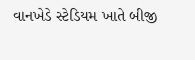વાનખેડે સ્ટેડિયમ ખાતે બીજી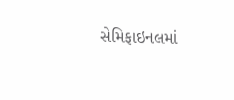સેમિફાઇનલમાં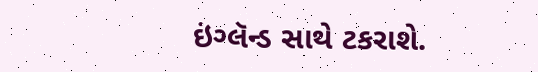ઇંગ્લૅન્ડ સાથે ટકરાશે.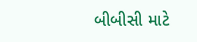બીબીસી માટે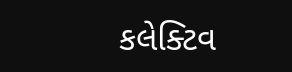કલેક્ટિવ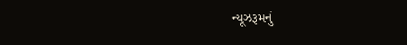ન્યૂઝરૂમનું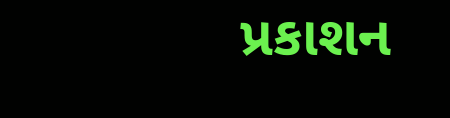પ્રકાશન